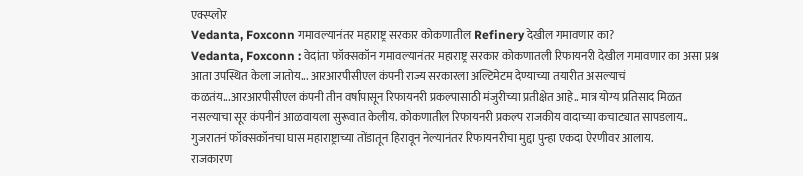एक्स्प्लोर
Vedanta, Foxconn गमावल्यानंतर महाराष्ट्र सरकार कोकणातील Refinery देखील गमावणार का?
Vedanta, Foxconn : वेदांता फॉक्सकॉन गमावल्यानंतर महाराष्ट्र सरकार कोकणातली रिफायनरी देखील गमावणार का असा प्रश्न आता उपस्थित केला जातोय... आरआरपीसीएल कंपनी राज्य सरकारला अल्टिमेटम देण्याच्या तयारीत असल्याचं कळतंय...आरआरपीसीएल कंपनी तीन वर्षापासून रिफायनरी प्रकल्पासाठी मंजुरीच्या प्रतीक्षेत आहे.. मात्र योग्य प्रतिसाद मिळत नसल्याचा सूर कंपनीनं आळवायला सुरूवात केलीय. कोकणातील रिफायनरी प्रकल्प राजकीय वादाच्या कचाट्यात सापडलाय.. गुजरातनं फॉक्सकॉनचा घास महाराष्ट्राच्या तोंडातून हिरावून नेल्यानंतर रिफायनरीचा मुद्दा पुन्हा एकदा ऐरणीवर आलाय.
राजकारण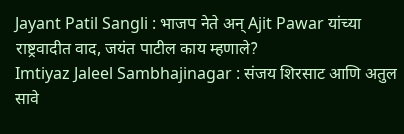Jayant Patil Sangli : भाजप नेते अन् Ajit Pawar यांच्या राष्ट्रवादीत वाद, जयंत पाटील काय म्हणाले?
Imtiyaz Jaleel Sambhajinagar : संजय शिरसाट आणि अतुल सावे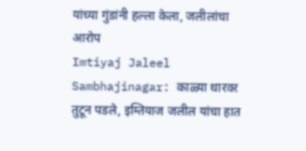यांच्या गुंडांनी हल्ला केला, जलीलांचा आरोप
Imtiyaj Jaleel Sambhajinagar: काळ्या थारवर तुटून पडले, इम्तियाज जलील यांचा हात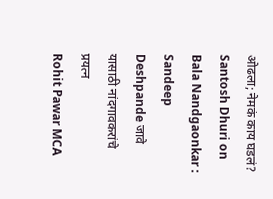ओढला; नेमकं काय घडलं?
Santosh Dhuri on Bala Nandgaonkar : Sandeep Deshpande जावे यासाठी नांदगावकरांचे प्रयत्न
Rohit Pawar MCA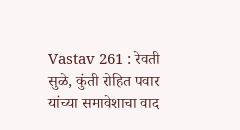Vastav 261 : रेवती सुळे, कुंती रोहित पवार यांच्या समावेशाचा वाद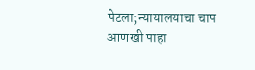पेटला;न्यायालयाचा चाप
आणखी पाहा